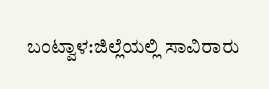ಬಂಟ್ವಾಳ:ಜಿಲ್ಲೆಯಲ್ಲಿ ಸಾವಿರಾರು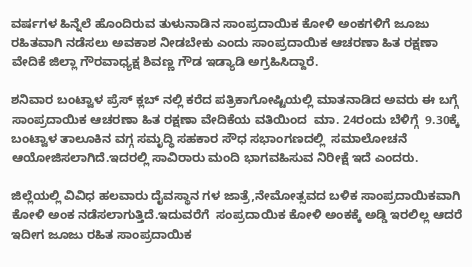ವರ್ಷಗಳ ಹಿನ್ನೆಲೆ ಹೊಂದಿರುವ ತುಳುನಾಡಿನ ಸಾಂಪ್ರದಾಯಿಕ ಕೋಳಿ ಅಂಕಗಳಿಗೆ ಜೂಜು ರಹಿತವಾಗಿ ನಡೆಸಲು ಅವಕಾಶ ನೀಡಬೇಕು ಎಂದು ಸಾಂಪ್ರದಾಯಿಕ ಆಚರಣಾ ಹಿತ ರಕ್ಷಣಾ ವೇದಿಕೆ ಜಿಲ್ಲಾ ಗೌರವಾಧ್ಯಕ್ಷ ಶಿವಣ್ಣ ಗೌಡ ಇಡ್ಯಾಡಿ ಅಗ್ರಹಿಸಿದ್ದಾರೆ.

ಶನಿವಾರ ಬಂಟ್ವಾಳ ಪ್ರೆಸ್ ಕ್ಲಬ್ ನಲ್ಲಿ ಕರೆದ ಪತ್ರಿಕಾಗೋಷ್ಟಿಯಲ್ಲಿ ಮಾತನಾಡಿದ ಅವರು ಈ ಬಗ್ಗೆ ಸಾಂಪ್ರದಾಯಿಕ ಆಚರಣಾ ಹಿತ ರಕ್ಷಣಾ ವೇದಿಕೆಯ ವತಿಯಿಂದ  ಮಾ. 24ರಂದು ಬೆಳಿಗ್ಗೆ  9.30ಕ್ಕೆ ಬಂಟ್ವಾಳ ತಾಲೂಕಿನ ವಗ್ಗ ಸಮೃದ್ಧಿ ಸಹಕಾರ ಸೌಧ ಸಭಾಂಗಣದಲ್ಲಿ  ಸಮಾಲೋಚನೆ ಆಯೋಜಿಸಲಾಗಿದೆ.ಇದರಲ್ಲಿ ಸಾವಿರಾರು ಮಂದಿ ಭಾಗವಹಿಸುವ ನಿರೀಕ್ಷೆ ಇದೆ ಎಂದರು.

ಜಿಲ್ಲೆಯಲ್ಲಿ ವಿವಿಧ ಹಲವಾರು ದೈವಸ್ಥಾನ ಗಳ ಜಾತ್ರೆ,ನೇಮೋತ್ಸವದ ಬಳಿಕ ಸಾಂಪ್ರದಾಯಿಕವಾಗಿ  ಕೋಳಿ ಅಂಕ ನಡೆಸಲಾಗುತ್ತಿದೆ.ಇದುವರೆಗೆ  ಸಂಪ್ರದಾಯಿಕ ಕೋಳಿ ಅಂಕಕ್ಕೆ ಅಡ್ಡಿ ಇರಲಿಲ್ಲ ಆದರೆ ಇದೀಗ ಜೂಜು ರಹಿತ ಸಾಂಪ್ರದಾಯಿಕ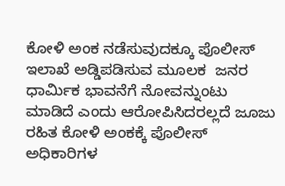ಕೋಳಿ ಅಂಕ ನಡೆಸುವುದಕ್ಕೂ ಪೊಲೀಸ್ ಇಲಾಖೆ ಅಡ್ಡಿಪಡಿಸುವ ಮೂಲಕ  ಜನರ ಧಾರ್ಮಿಕ ಭಾವನೆಗೆ ನೋವನ್ನುಂಟು ಮಾಡಿದೆ ಎಂದು ಆರೋಪಿಸಿದರಲ್ಲದೆ ಜೂಜು ರಹಿತ ಕೋಳಿ ಅಂಕಕ್ಕೆ ಪೊಲೀಸ್ ಅಧಿಕಾರಿಗಳ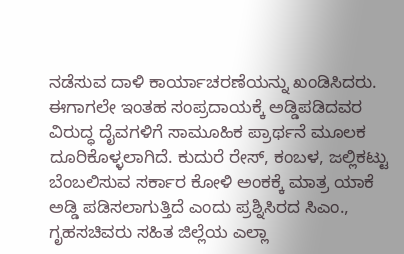ನಡೆಸುವ ದಾಳಿ ಕಾರ್ಯಾಚರಣೆಯನ್ನು ಖಂಡಿಸಿದರು.
ಈಗಾಗಲೇ ಇಂತಹ ಸಂಪ್ರದಾಯಕ್ಕೆ ಅಡ್ಡಿಪಡಿದವರ ವಿರುದ್ಧ ದೈವಗಳಿಗೆ ಸಾಮೂಹಿಕ ಪ್ರಾರ್ಥನೆ ಮೂಲಕ ದೂರಿಕೊಳ್ಳಲಾಗಿದೆ. ಕುದುರೆ ರೇಸ್, ಕಂಬಳ, ಜಲ್ಲಿಕಟ್ಟು ಬೆಂಬಲಿಸುವ ಸರ್ಕಾರ ಕೋಳಿ ಅಂಕಕ್ಕೆ ಮಾತ್ರ ಯಾಕೆ ಅಡ್ಡಿ ಪಡಿಸಲಾಗುತ್ತಿದೆ ಎಂದು ಪ್ರಶ್ನಿಸಿರದ ಸಿಎಂ.,  ಗೃಹಸಚಿವರು ಸಹಿತ ಜಿಲ್ಲೆಯ ಎಲ್ಲಾ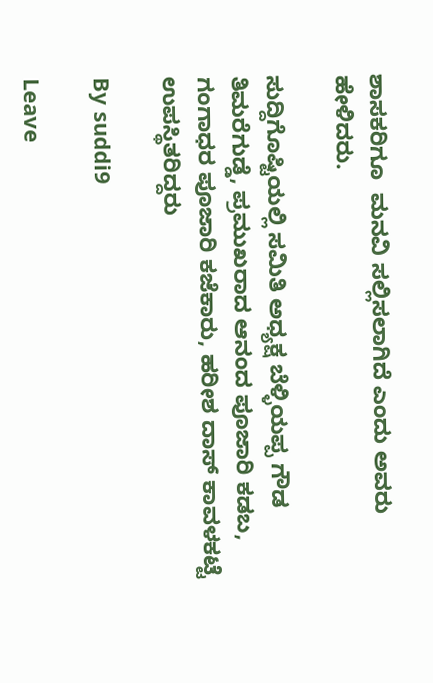ಶಾಸಕರಿಗೂ  ಮನವಿ ಸಲ್ಲಿಸಲಾಗಿದೆ ಎಂದು ಅವರು ಹೇಳಿದರು.

ಸುದ್ದಿಗೊಷ್ಟಿಯಲ್ಲಿ ಸಮಿತಿ ಅಧ್ಯಕ್ಷ ಬೆಳ್ಳಿಯಪ್ಪ ಗೌಡ ತಿಮರೆಗುಡ್ಡೆ, ಪ್ರಮುಖರಾದ ಆನಂದ ಪೂಜಾರಿ ಕಡಬ, ಗಂಗಾಧರ ಪೂಜಾರಿ ಕಜೆಕಾರು, ಹರೀಶ ದಾಸ್ ಕಾವಳಕಟ್ಟೆ ಉಪಸ್ಥಿತರಿದ್ದರು

By suddi9

Leave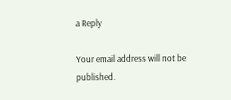a Reply

Your email address will not be published.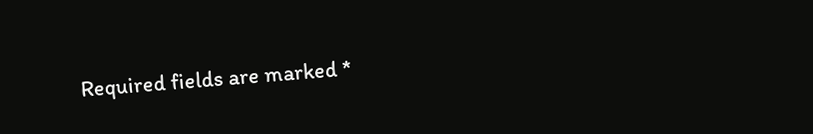Required fields are marked *